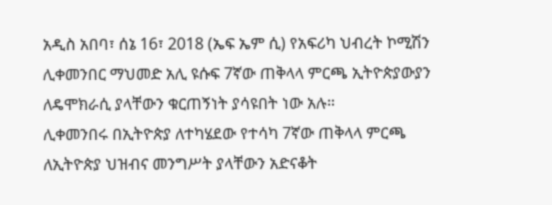አዲስ አበባ፣ ሰኔ 16፣ 2018 (ኤፍ ኤም ሲ) የአፍሪካ ህብረት ኮሚሽን ሊቀመንበር ማህመድ አሊ ዩሱፍ 7ኛው ጠቅላላ ምርጫ ኢትዮጵያውያን ለዴሞክራሲ ያላቸውን ቁርጠኝነት ያሳዩበት ነው አሉ።
ሊቀመንበሩ በኢትዮጵያ ለተካሄደው የተሳካ 7ኛው ጠቅላላ ምርጫ ለኢትዮጵያ ህዝብና መንግሥት ያላቸውን አድናቆት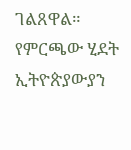ገልጸዋል።
የምርጫው ሂደት ኢትዮጵያውያን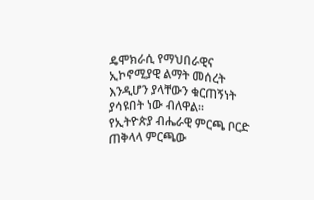ዴሞክራሲ የማህበራዊና ኢኮኖሚያዊ ልማት መሰረት እንዲሆን ያላቸውን ቁርጠኝነት ያሳዩበት ነው ብለዋል፡፡
የኢትዮጵያ ብሔራዊ ምርጫ ቦርድ ጠቅላላ ምርጫው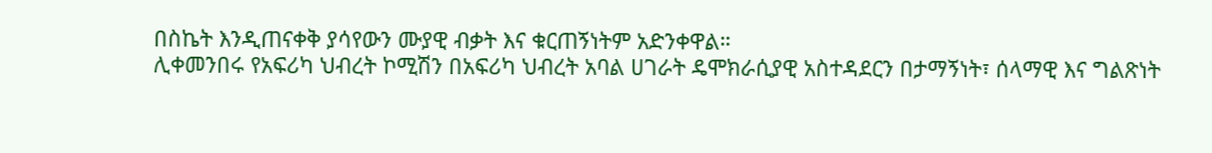በስኬት እንዲጠናቀቅ ያሳየውን ሙያዊ ብቃት እና ቁርጠኝነትም አድንቀዋል።
ሊቀመንበሩ የአፍሪካ ህብረት ኮሚሽን በአፍሪካ ህብረት አባል ሀገራት ዴሞክራሲያዊ አስተዳደርን በታማኝነት፣ ሰላማዊ እና ግልጽነት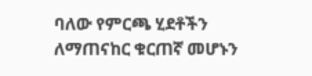ባለው የምርጫ ሂደቶችን ለማጠናከር ቁርጠኛ መሆኑን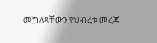መግለጻቸውን የህብረቱ መረጃ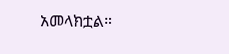አመላክቷል።